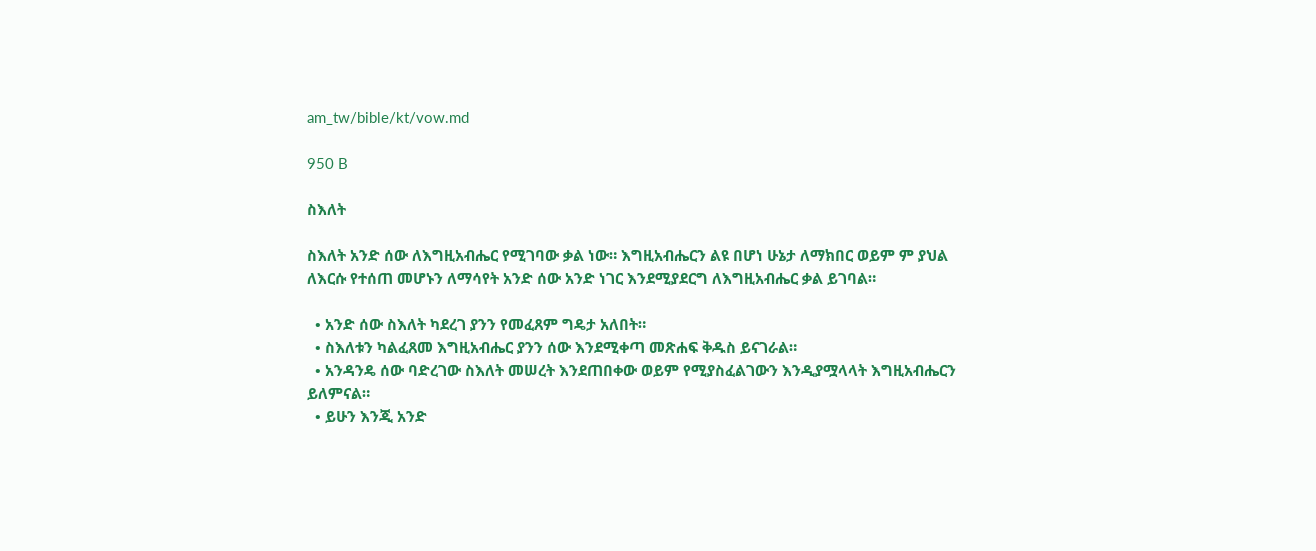am_tw/bible/kt/vow.md

950 B

ስእለት

ስእለት አንድ ሰው ለእግዚአብሔር የሚገባው ቃል ነው። እግዚአብሔርን ልዩ በሆነ ሁኔታ ለማክበር ወይም ም ያህል ለእርሱ የተሰጠ መሆኑን ለማሳየት አንድ ሰው አንድ ነገር እንደሚያደርግ ለእግዚአብሔር ቃል ይገባል።

  • አንድ ሰው ስእለት ካደረገ ያንን የመፈጸም ግዴታ አለበት።
  • ስእለቱን ካልፈጸመ እግዚአብሔር ያንን ሰው እንደሚቀጣ መጽሐፍ ቅዱስ ይናገራል።
  • አንዳንዴ ሰው ባድረገው ስእለት መሠረት እንደጠበቀው ወይም የሚያስፈልገውን እንዲያሟላላት እግዚአብሔርን ይለምናል።
  • ይሁን እንጂ አንድ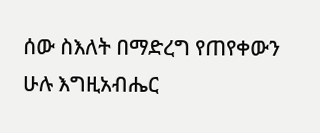ሰው ስእለት በማድረግ የጠየቀውን ሁሉ እግዚአብሔር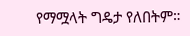የማሟላት ግዴታ የለበትም።